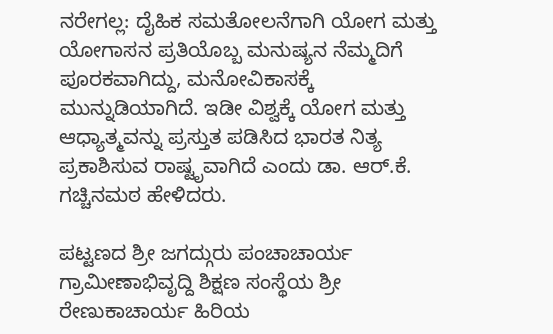ನರೇಗಲ್ಲ: ದೈಹಿಕ ಸಮತೋಲನೆಗಾಗಿ ಯೋಗ ಮತ್ತು ಯೋಗಾಸನ ಪ್ರತಿಯೊಬ್ಬ ಮನುಷ್ಯನ ನೆಮ್ಮದಿಗೆ ಪೂರಕವಾಗಿದ್ದು, ಮನೋವಿಕಾಸಕ್ಕೆ ಮುನ್ನುಡಿಯಾಗಿದೆ. ಇಡೀ ವಿಶ್ವಕ್ಕೆ ಯೋಗ ಮತ್ತು ಆಧ್ಯಾತ್ಮವನ್ನು ಪ್ರಸ್ತುತ ಪಡಿಸಿದ ಭಾರತ ನಿತ್ಯ ಪ್ರಕಾಶಿಸುವ ರಾಷ್ಟೃವಾಗಿದೆ ಎಂದು ಡಾ. ಆರ್.ಕೆ. ಗಚ್ಚಿನಮಠ ಹೇಳಿದರು.

ಪಟ್ಟಣದ ಶ್ರೀ ಜಗದ್ಗುರು ಪಂಚಾಚಾರ್ಯ ಗ್ರಾಮೀಣಾಭಿವೃದ್ದಿ ಶಿಕ್ಷಣ ಸಂಸ್ಥೆಯ ಶ್ರೀ ರೇಣುಕಾಚಾರ್ಯ ಹಿರಿಯ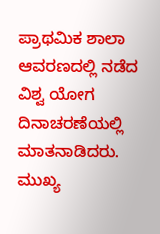ಪ್ರಾಥಮಿಕ ಶಾಲಾ ಆವರಣದಲ್ಲಿ ನಡೆದ ವಿಶ್ವ ಯೋಗ ದಿನಾಚರಣೆಯಲ್ಲಿ ಮಾತನಾಡಿದರು. ಮುಖ್ಯ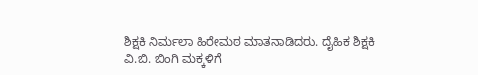ಶಿಕ್ಷಕಿ ನಿರ್ಮಲಾ ಹಿರೇಮಠ ಮಾತನಾಡಿದರು. ದೈಹಿಕ ಶಿಕ್ಷಕಿ ವಿ.ಬಿ. ಬಿಂಗಿ ಮಕ್ಕಳಿಗೆ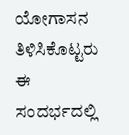ಯೋಗಾಸನ ತಿಳಿಸಿಕೊಟ್ಟರು ಈ ಸಂದರ್ಭದಲ್ಲಿ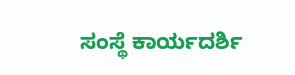ಸಂಸ್ಥೆ ಕಾರ್ಯದರ್ಶಿ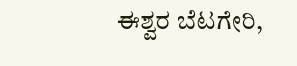ಈಶ್ವರ ಬೆಟಗೇರಿ,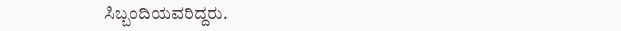ಸಿಬ್ಬಂದಿಯವರಿದ್ದರು.